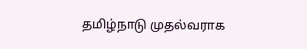தமிழ்நாடு முதல்வராக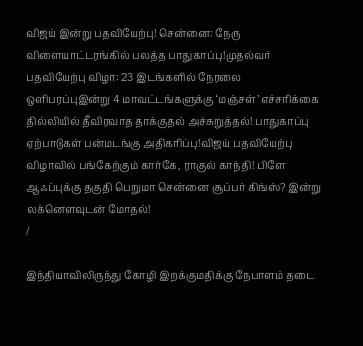விஜய் இன்று பதவியேற்பு! சென்னை: நேரு விளையாட்டரங்கில் பலத்த பாதுகாப்பு!முதல்வர் பதவியேற்பு விழா: 23 இடங்களில் நேரலை ஒளிபரப்புஇன்று 4 மாவட்டங்களுக்கு ‘மஞ்சள்’ எச்சரிக்கை தில்லியில் தீவிரவாத தாக்குதல் அச்சுறுத்தல்! பாதுகாப்பு ஏற்பாடுகள் பன்மடங்கு அதிகரிப்பு!விஜய் பதவியேற்பு விழாவில் பங்கேற்கும் கார்கே, ராகுல் காந்தி! பிளே ஆஃப்புக்கு தகுதி பெறுமா சென்னை சூப்பர் கிங்ஸ்? இன்று லக்னௌவுடன் மோதல்!
/

இந்தியாவிலிருந்து கோழி இறக்குமதிக்கு நேபாளம் தடை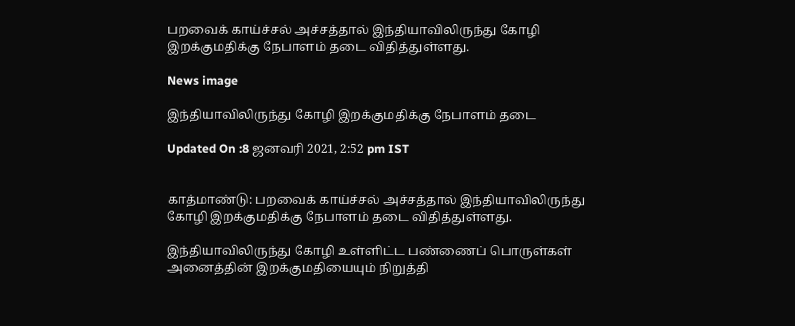பறவைக் காய்ச்சல் அச்சத்தால் இந்தியாவிலிருந்து கோழி இறக்குமதிக்கு நேபாளம் தடை விதித்துள்ளது.

News image

இந்தியாவிலிருந்து கோழி இறக்குமதிக்கு நேபாளம் தடை

Updated On :8 ஜனவரி 2021, 2:52 pm IST


காத்மாண்டு: பறவைக் காய்ச்சல் அச்சத்தால் இந்தியாவிலிருந்து கோழி இறக்குமதிக்கு நேபாளம் தடை விதித்துள்ளது.

இந்தியாவிலிருந்து கோழி உள்ளிட்ட பண்ணைப் பொருள்கள் அனைத்தின் இறக்குமதியையும் நிறுத்தி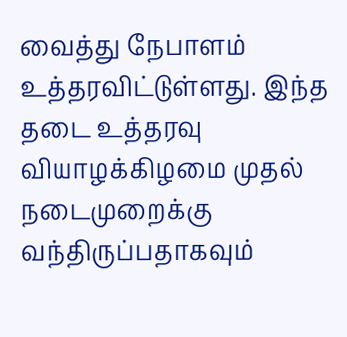வைத்து நேபாளம் உத்தரவிட்டுள்ளது. இந்த தடை உத்தரவு வியாழக்கிழமை முதல் நடைமுறைக்கு வந்திருப்பதாகவும்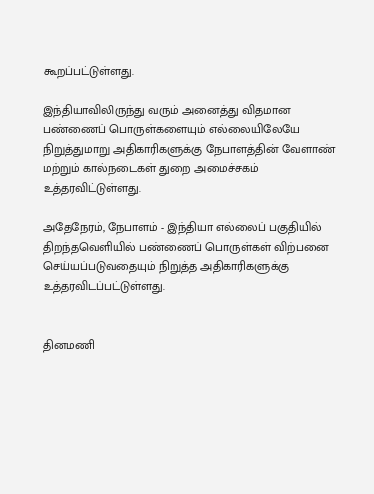கூறப்பட்டுள்ளது.

இந்தியாவிலிருந்து வரும் அனைத்து விதமான பண்ணைப் பொருள்களையும் எல்லையிலேயே நிறுத்துமாறு அதிகாரிகளுக்கு நேபாளத்தின் வேளாண் மற்றும் கால்நடைகள் துறை அமைச்சகம் உத்தரவிட்டுள்ளது.

அதேநேரம், நேபாளம் - இந்தியா எல்லைப் பகுதியில் திறந்தவெளியில் பண்ணைப் பொருள்கள் விற்பனை செய்யப்படுவதையும் நிறுத்த அதிகாரிகளுக்கு உத்தரவிடப்பட்டுள்ளது.


தினமணி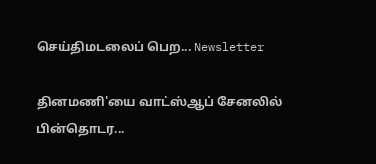செய்திமடலைப் பெற... Newsletter

தினமணி'யை வாட்ஸ்ஆப் சேனலில் பின்தொடர...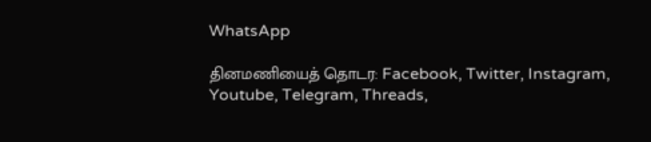WhatsApp

தினமணியைத் தொடர: Facebook, Twitter, Instagram, Youtube, Telegram, Threads,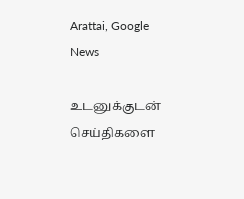Arattai, Google News

உடனுக்குடன் செய்திகளை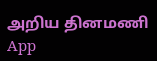அறிய தினமணி App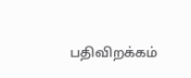பதிவிறக்கம்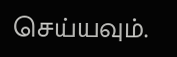செய்யவும்.